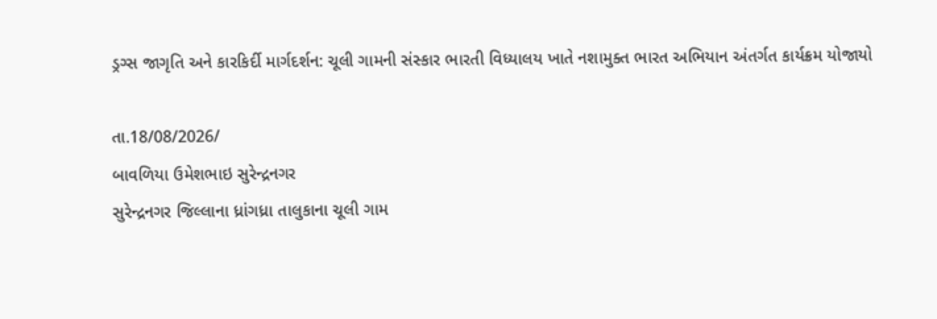ડ્રગ્સ જાગૃતિ અને કારકિર્દી માર્ગદર્શન: ચૂલી ગામની સંસ્કાર ભારતી વિધ્યાલય ખાતે નશામુક્ત ભારત અભિયાન અંતર્ગત કાર્યક્રમ યોજાયો

તા.18/08/2026/
બાવળિયા ઉમેશભાઇ સુરેન્દ્રનગર
સુરેન્દ્રનગર જિલ્લાના ધ્રાંગધ્રા તાલુકાના ચૂલી ગામ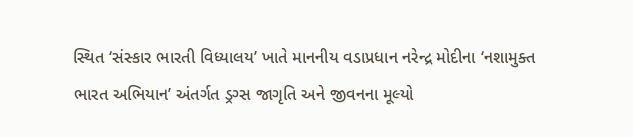સ્થિત ‘સંસ્કાર ભારતી વિધ્યાલય’ ખાતે માનનીય વડાપ્રધાન નરેન્દ્ર મોદીના ‘નશામુક્ત ભારત અભિયાન’ અંતર્ગત ડ્રગ્સ જાગૃતિ અને જીવનના મૂલ્યો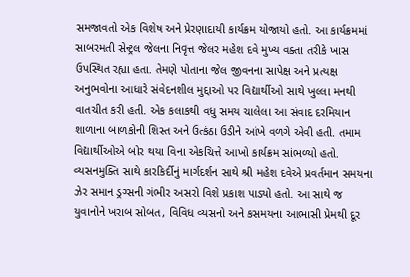સમજાવતો એક વિશેષ અને પ્રેરણાદાયી કાર્યક્રમ યોજાયો હતો. આ કાર્યક્રમમાં સાબરમતી સેન્ટ્રલ જેલના નિવૃત્ત જેલર મહેશ દવે મુખ્ય વક્તા તરીકે ખાસ ઉપસ્થિત રહ્યા હતા. તેમણે પોતાના જેલ જીવનના સાપેક્ષ અને પ્રત્યક્ષ અનુભવોના આધારે સંવેદનશીલ મુદ્દાઓ પર વિદ્યાર્થીઓ સાથે ખુલ્લા મનથી વાતચીત કરી હતી. એક કલાકથી વધુ સમય ચાલેલા આ સંવાદ દરમિયાન શાળાના બાળકોની શિસ્ત અને ઉત્કંઠા ઉડીને આંખે વળગે એવી હતી. તમામ વિદ્યાર્થીઓએ બોર થયા વિના એકચિત્તે આખો કાર્યક્રમ સાંભળ્યો હતો. વ્યસનમુક્તિ સાથે કારકિર્દીનું માર્ગદર્શન સાથે શ્રી મહેશ દવેએ પ્રવર્તમાન સમયના ઝેર સમાન ડ્રગ્સની ગંભીર અસરો વિશે પ્રકાશ પાડ્યો હતો. આ સાથે જ યુવાનોને ખરાબ સોબત, વિવિધ વ્યસનો અને કસમયના આભાસી પ્રેમથી દૂર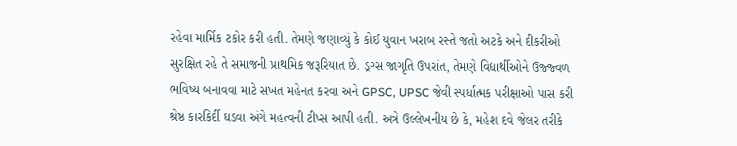રહેવા માર્મિક ટકોર કરી હતી. તેમણે જણાવ્યું કે કોઈ યુવાન ખરાબ રસ્તે જતો અટકે અને દીકરીઓ સુરક્ષિત રહે તે સમાજની પ્રાથમિક જરૂરિયાત છે. ડ્રગ્સ જાગૃતિ ઉપરાંત, તેમણે વિદ્યાર્થીઓને ઉજ્જ્વળ ભવિષ્ય બનાવવા માટે સખત મહેનત કરવા અને GPSC, UPSC જેવી સ્પર્ધાત્મક પરીક્ષાઓ પાસ કરી શ્રેષ્ઠ કારકિર્દી ઘડવા અંગે મહત્વની ટીપ્સ આપી હતી. અત્રે ઉલ્લેખનીય છે કે, મહેશ દવે જેલર તરીકે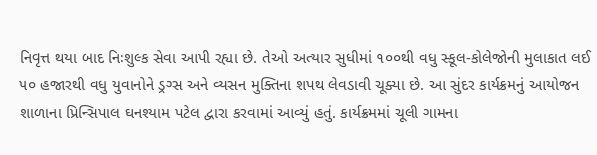નિવૃત્ત થયા બાદ નિઃશુલ્ક સેવા આપી રહ્યા છે. તેઓ અત્યાર સુધીમાં ૧૦૦થી વધુ સ્કૂલ-કોલેજોની મુલાકાત લઈ ૫૦ હજારથી વધુ યુવાનોને ડ્રગ્સ અને વ્યસન મુક્તિના શપથ લેવડાવી ચૂક્યા છે. આ સુંદર કાર્યક્રમનું આયોજન શાળાના પ્રિન્સિપાલ ઘનશ્યામ પટેલ દ્વારા કરવામાં આવ્યું હતું. કાર્યક્રમમાં ચૂલી ગામના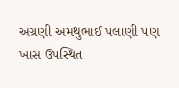અગ્રણી અમથુભાઈ પલાણી પણ ખાસ ઉપસ્થિત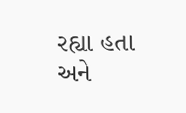રહ્યા હતા અને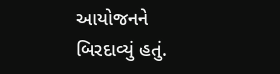આયોજનને બિરદાવ્યું હતું.